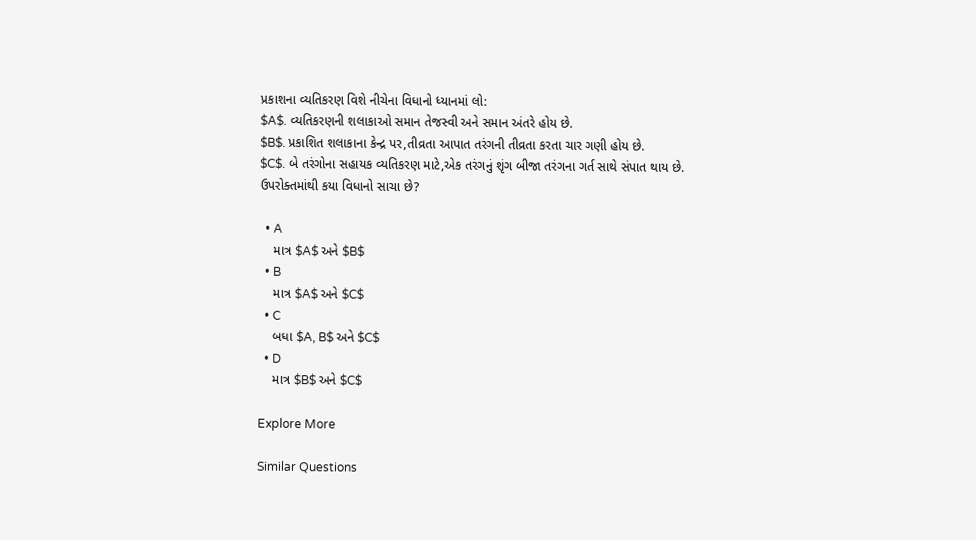પ્રકાશના વ્યતિકરણ વિશે નીચેના વિધાનો ધ્યાનમાં લો:
$A$. વ્યતિકરણની શલાકાઓ સમાન તેજસ્વી અને સમાન અંતરે હોય છે.
$B$. પ્રકાશિત શલાકાના કેન્દ્ર પર,તીવ્રતા આપાત તરંગની તીવ્રતા કરતા ચાર ગણી હોય છે.
$C$. બે તરંગોના સહાયક વ્યતિકરણ માટે,એક તરંગનું શૃંગ બીજા તરંગના ગર્ત સાથે સંપાત થાય છે.
ઉપરોક્તમાંથી કયા વિધાનો સાચા છે?

  • A
    માત્ર $A$ અને $B$
  • B
    માત્ર $A$ અને $C$
  • C
    બધા $A, B$ અને $C$
  • D
    માત્ર $B$ અને $C$

Explore More

Similar Questions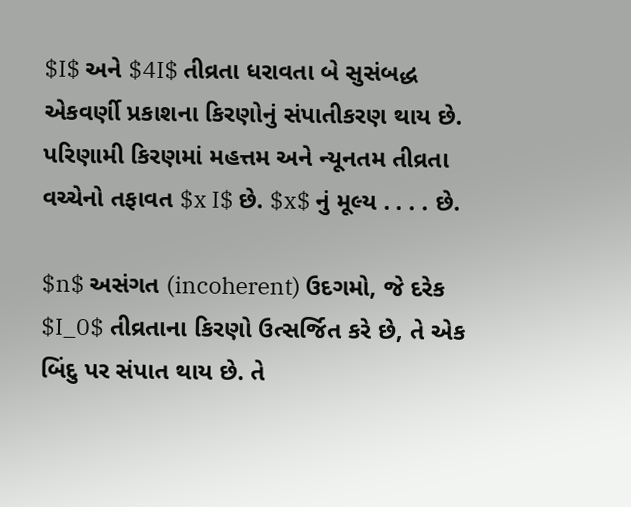$I$ અને $4I$ તીવ્રતા ધરાવતા બે સુસંબદ્ધ એકવર્ણી પ્રકાશના કિરણોનું સંપાતીકરણ થાય છે. પરિણામી કિરણમાં મહત્તમ અને ન્યૂનતમ તીવ્રતા વચ્ચેનો તફાવત $x I$ છે. $x$ નું મૂલ્ય . . . . છે.

$n$ અસંગત (incoherent) ઉદગમો, જે દરેક $I_0$ તીવ્રતાના કિરણો ઉત્સર્જિત કરે છે, તે એક બિંદુ પર સંપાત થાય છે. તે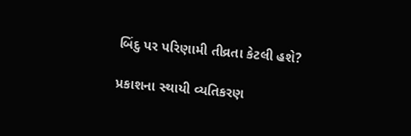બિંદુ પર પરિણામી તીવ્રતા કેટલી હશે?

પ્રકાશના સ્થાયી વ્યતિકરણ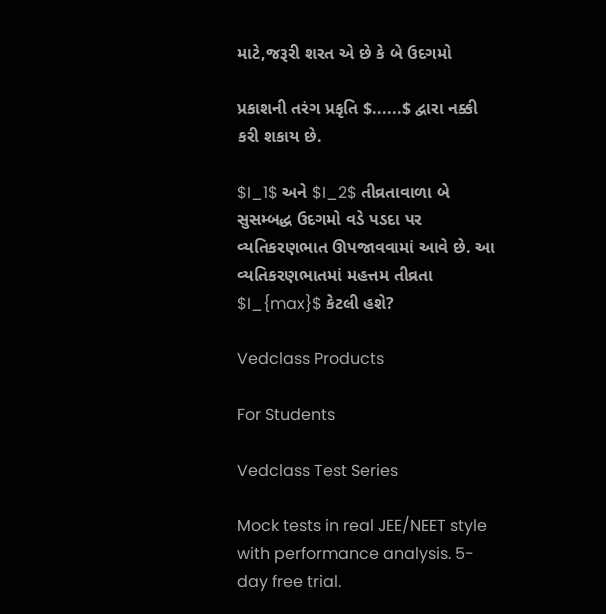માટે,જરૂરી શરત એ છે કે બે ઉદગમો

પ્રકાશની તરંગ પ્રકૃતિ $......$ દ્વારા નક્કી કરી શકાય છે.

$I_1$ અને $I_2$ તીવ્રતાવાળા બે સુસમ્બદ્ધ ઉદગમો વડે પડદા પર વ્યતિકરણભાત ઊપજાવવામાં આવે છે. આ વ્યતિકરણભાતમાં મહત્તમ તીવ્રતા $I_{max}$ કેટલી હશે?

Vedclass Products

For Students

Vedclass Test Series

Mock tests in real JEE/NEET style with performance analysis. 5-day free trial.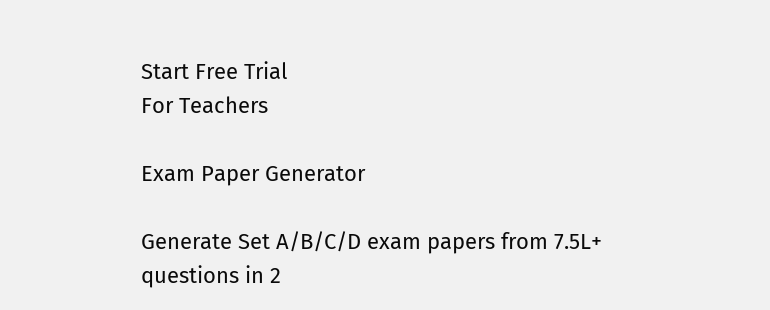Start Free Trial
For Teachers

Exam Paper Generator

Generate Set A/B/C/D exam papers from 7.5L+ questions in 2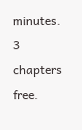minutes. 3 chapters free.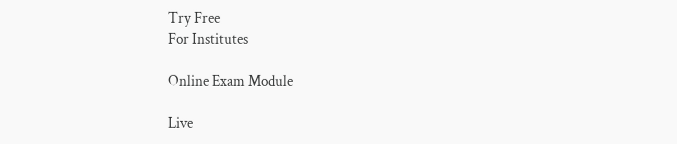Try Free
For Institutes

Online Exam Module

Live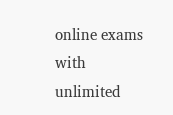online exams with unlimited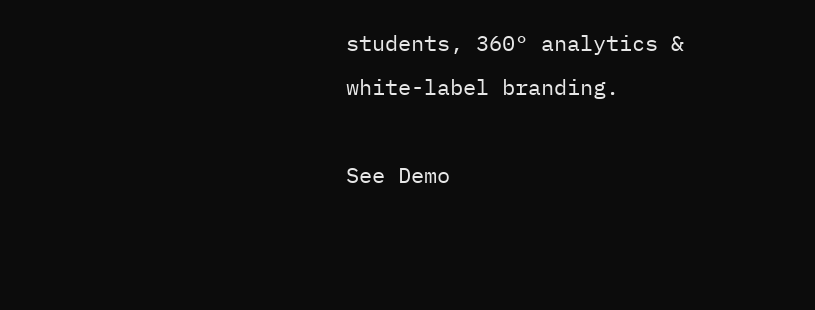students, 360° analytics & white-label branding.

See Demo